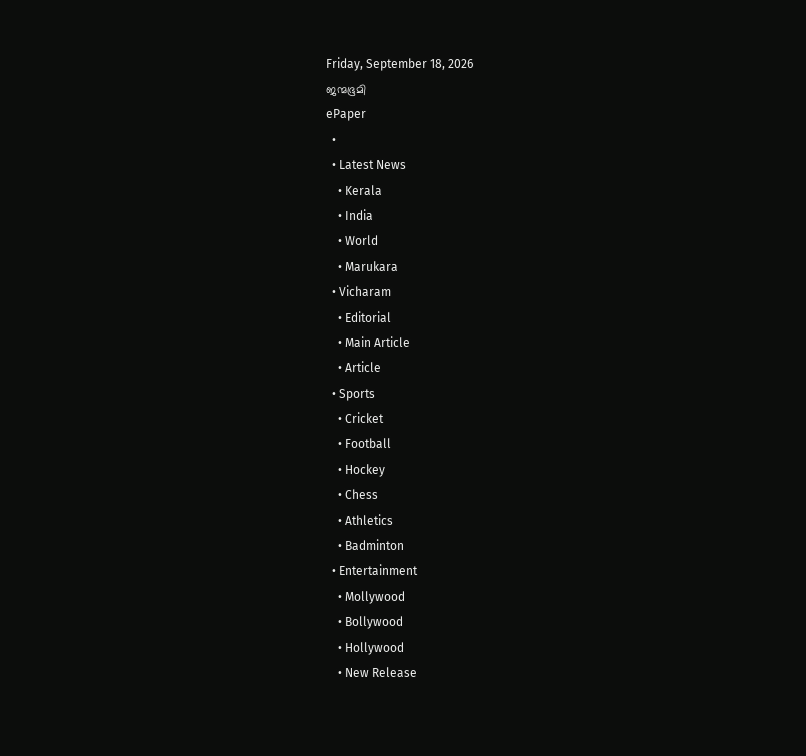Friday, September 18, 2026
ജന്മഭൂമി
ePaper
  •
  • Latest News
    • Kerala
    • India
    • World
    • Marukara
  • Vicharam
    • Editorial
    • Main Article
    • Article
  • Sports
    • Cricket
    • Football
    • Hockey
    • Chess
    • Athletics
    • Badminton
  • Entertainment
    • Mollywood
    • Bollywood
    • Hollywood
    • New Release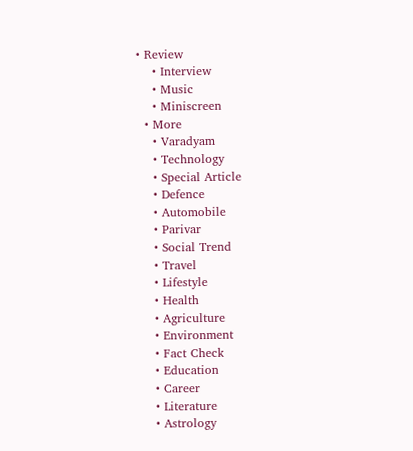• Review
    • Interview
    • Music
    • Miniscreen
  • More
    • Varadyam
    • Technology
    • Special Article
    • Defence
    • Automobile
    • Parivar
    • Social Trend
    • Travel
    • Lifestyle
    • Health
    • Agriculture
    • Environment
    • Fact Check
    • Education
    • Career
    • Literature
    • Astrology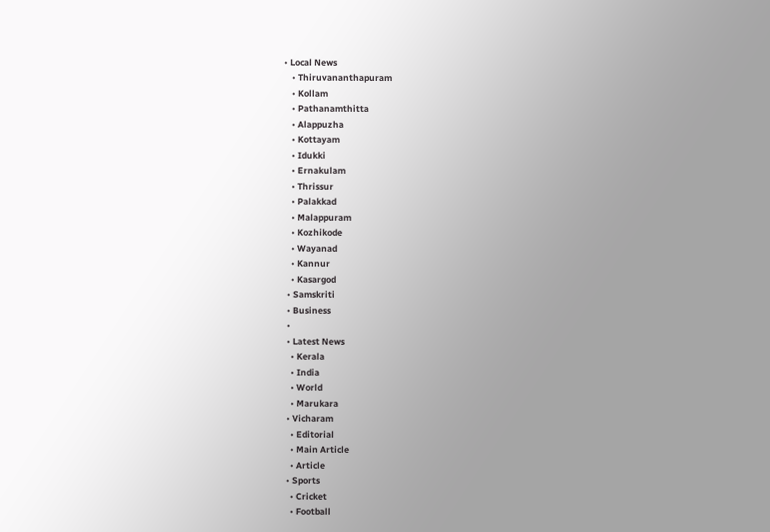• Local News
    • Thiruvananthapuram
    • Kollam
    • Pathanamthitta
    • Alappuzha
    • Kottayam
    • Idukki
    • Ernakulam
    • Thrissur
    • Palakkad
    • Malappuram
    • Kozhikode
    • Wayanad
    • Kannur
    • Kasargod
  • Samskriti
  • Business
  •
  • Latest News
    • Kerala
    • India
    • World
    • Marukara
  • Vicharam
    • Editorial
    • Main Article
    • Article
  • Sports
    • Cricket
    • Football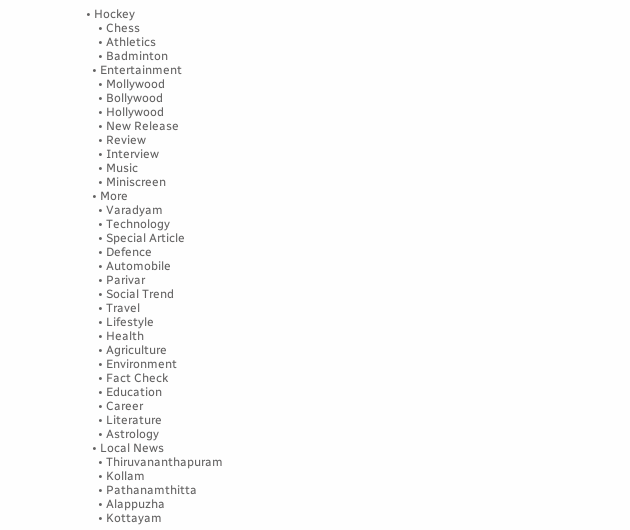• Hockey
    • Chess
    • Athletics
    • Badminton
  • Entertainment
    • Mollywood
    • Bollywood
    • Hollywood
    • New Release
    • Review
    • Interview
    • Music
    • Miniscreen
  • More
    • Varadyam
    • Technology
    • Special Article
    • Defence
    • Automobile
    • Parivar
    • Social Trend
    • Travel
    • Lifestyle
    • Health
    • Agriculture
    • Environment
    • Fact Check
    • Education
    • Career
    • Literature
    • Astrology
  • Local News
    • Thiruvananthapuram
    • Kollam
    • Pathanamthitta
    • Alappuzha
    • Kottayam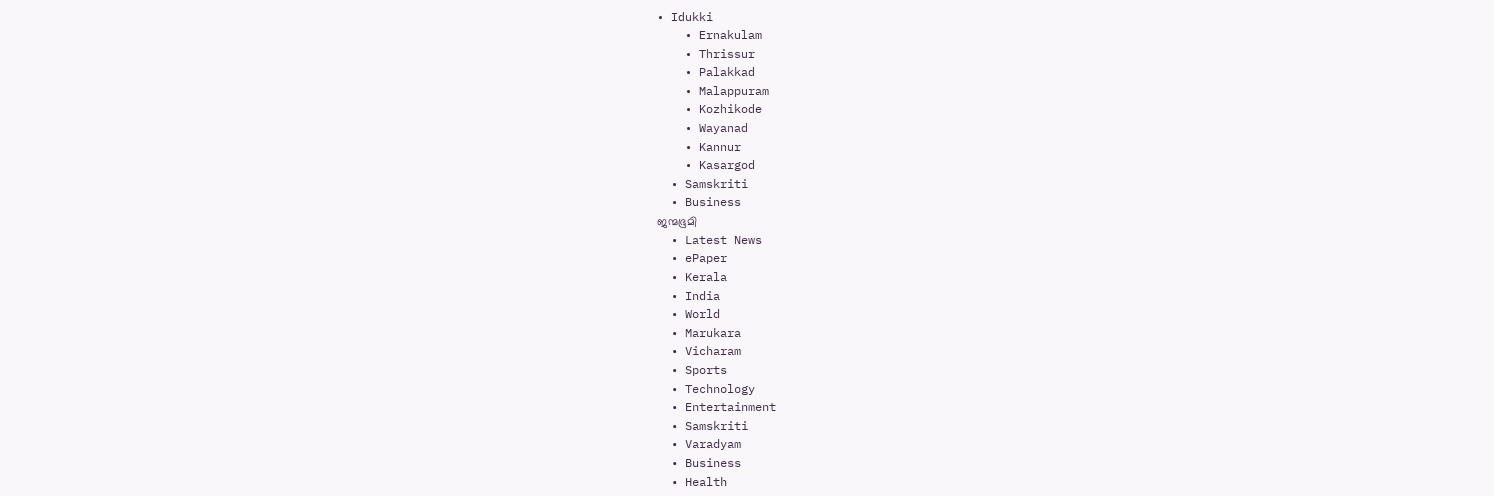• Idukki
    • Ernakulam
    • Thrissur
    • Palakkad
    • Malappuram
    • Kozhikode
    • Wayanad
    • Kannur
    • Kasargod
  • Samskriti
  • Business
ജന്മഭൂമി
  • Latest News
  • ePaper
  • Kerala
  • India
  • World
  • Marukara
  • Vicharam
  • Sports
  • Technology
  • Entertainment
  • Samskriti
  • Varadyam
  • Business
  • Health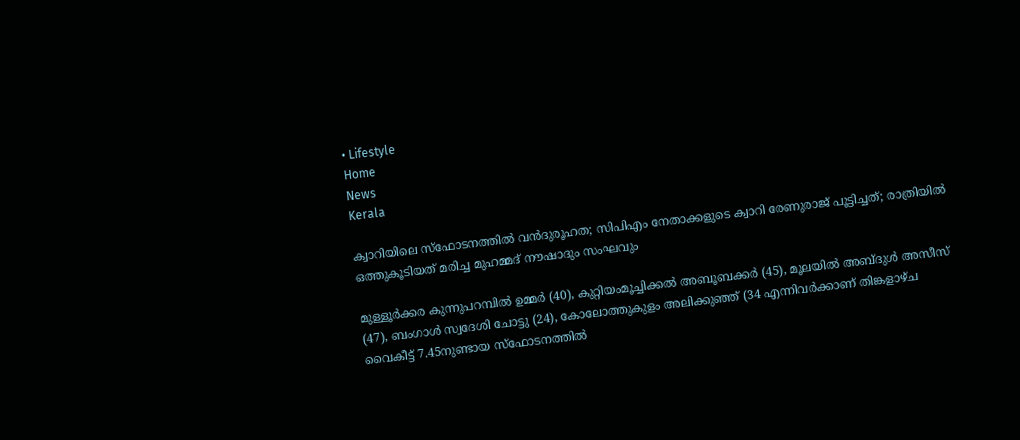• Lifestyle
Home
News
Kerala

ക്വാറിയിലെ സ്‌ഫോടനത്തില്‍ വന്‍ദുരൂഹത; സിപിഎം നേതാക്കളുടെ ക്വാറി രേണുരാജ് പൂട്ടിച്ചത്; രാത്രിയില്‍ ഒത്തുകൂടിയത് മരിച്ച മുഹമ്മദ് നൗഷാദും സംഘവും

മുള്ളൂര്‍ക്കര കുന്നുപറമ്പില്‍ ഉമ്മര്‍ (40), കുറ്റിയംമൂച്ചിക്കല്‍ അബൂബക്കര്‍ (45), മൂലയില്‍ അബ്ദുള്‍ അസീസ് (47), ബംഗാള്‍ സ്വദേശി ചോട്ടു (24), കോലോത്തുകുളം അലിക്കുഞ്ഞ് (34 എന്നിവര്‍ക്കാണ് തിങ്കളാഴ്ച വൈകീട്ട് 7.45നുണ്ടായ സ്‌ഫോടനത്തില്‍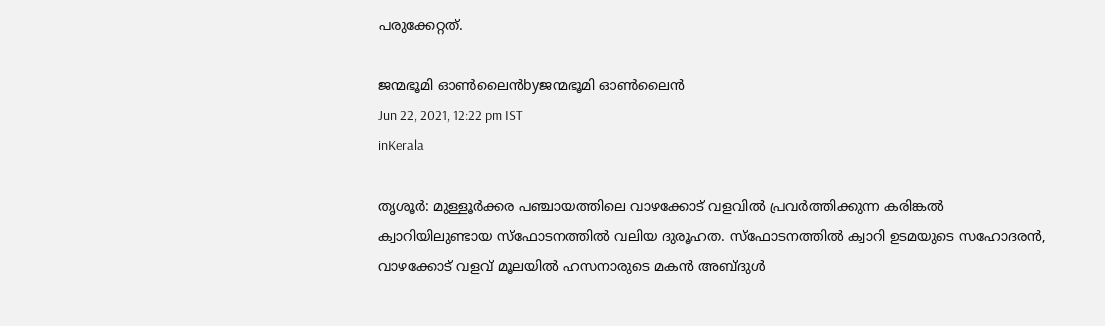പരുക്കേറ്റത്.

ജന്മഭൂമി ഓണ്‍ലൈന്‍byജന്മഭൂമി ഓണ്‍ലൈന്‍
Jun 22, 2021, 12:22 pm IST
inKerala

തൃശൂര്‍: മുള്ളൂര്‍ക്കര പഞ്ചായത്തിലെ വാഴക്കോട് വളവില്‍ പ്രവര്‍ത്തിക്കുന്ന കരിങ്കല്‍ ക്വാറിയിലുണ്ടായ സ്‌ഫോടനത്തില്‍ വലിയ ദുരൂഹത. സ്‌ഫോടനത്തില്‍ ക്വാറി ഉടമയുടെ സഹോദരന്‍, വാഴക്കോട് വളവ് മൂലയില്‍ ഹസനാരുടെ മകന്‍ അബ്ദുള്‍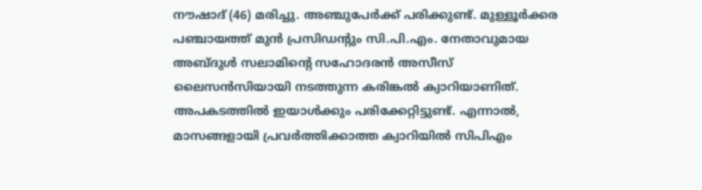നൗഷാദ് (46) മരിച്ചു. അഞ്ചുപേര്‍ക്ക് പരിക്കുണ്ട്. മുള്ളൂര്‍ക്കര പഞ്ചായത്ത് മുന്‍ പ്രസിഡന്റും സി.പി.എം. നേതാവുമായ അബ്ദുള്‍ സലാമിന്റെ സഹോദരന്‍ അസീസ് ലൈസന്‍സിയായി നടത്തുന്ന കരിങ്കല്‍ ക്വാറിയാണിത്. അപകടത്തില്‍ ഇയാള്‍ക്കും പരിക്കേറ്റിട്ടുണ്ട്. എന്നാല്‍, മാസങ്ങളായി പ്രവര്‍ത്തിക്കാത്ത ക്വാറിയില്‍ സിപിഎം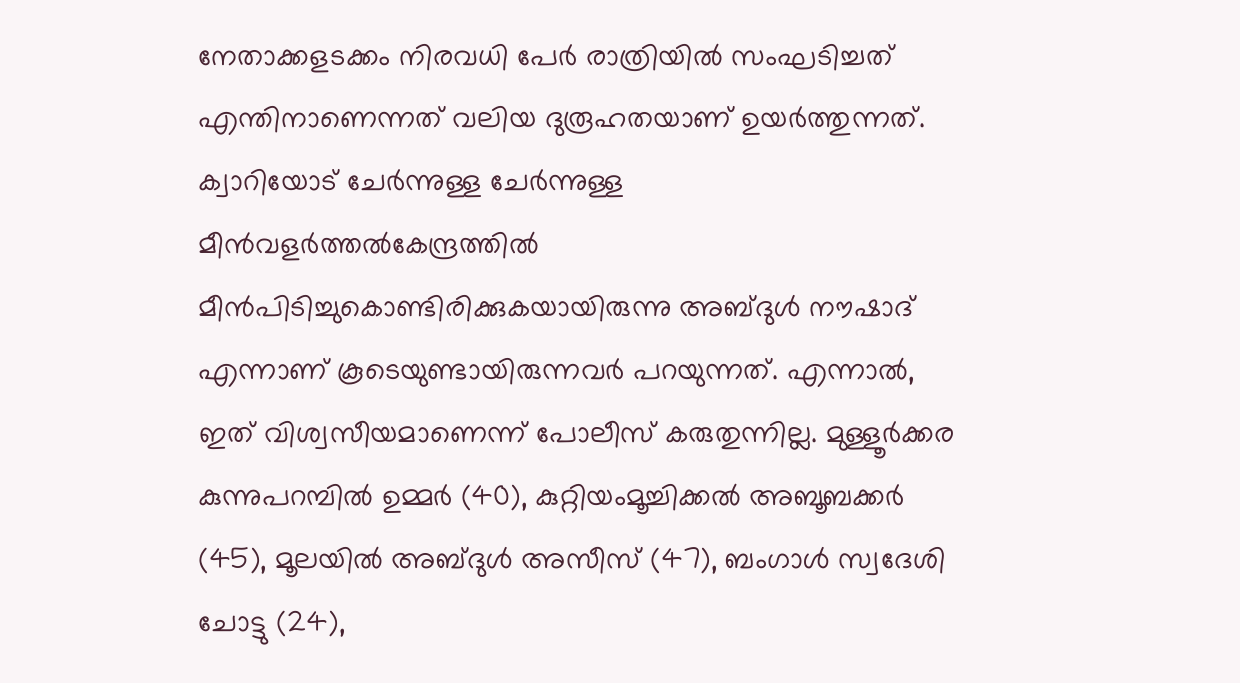നേതാക്കളടക്കം നിരവധി പേര്‍ രാത്രിയില്‍ സംഘടിച്ചത് എന്തിനാണെന്നത് വലിയ ദുരൂഹതയാണ് ഉയര്‍ത്തുന്നത്. ക്വാറിയോട് ചേര്‍ന്നുള്ള ചേര്‍ന്നുള്ള മീന്‍വളര്‍ത്തല്‍കേന്ദ്രത്തില്‍ മീന്‍പിടിച്ചുകൊണ്ടിരിക്കുകയായിരുന്നു അബ്ദുള്‍ നൗഷാദ് എന്നാണ് കൂടെയുണ്ടായിരുന്നവര്‍ പറയുന്നത്. എന്നാല്‍, ഇത് വിശ്വസീയമാണെന്ന് പോലീസ് കരുതുന്നില്ല. മുള്ളൂര്‍ക്കര കുന്നുപറമ്പില്‍ ഉമ്മര്‍ (40), കുറ്റിയംമൂച്ചിക്കല്‍ അബൂബക്കര്‍ (45), മൂലയില്‍ അബ്ദുള്‍ അസീസ് (47), ബംഗാള്‍ സ്വദേശി ചോട്ടു (24),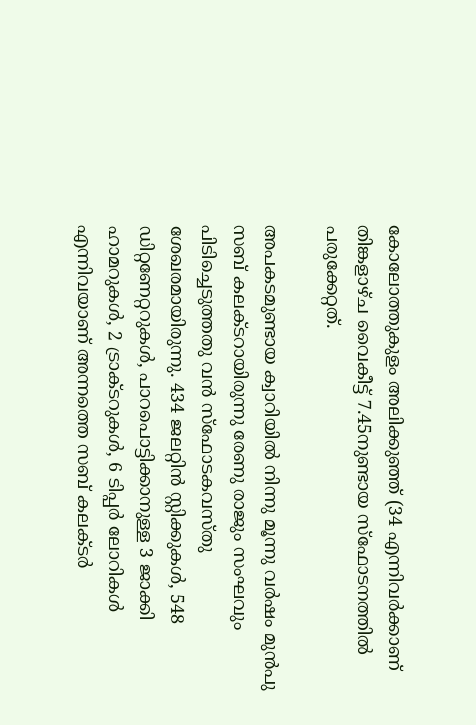കോലോത്തുകുളം അലിക്കുഞ്ഞ് (34 എന്നിവര്‍ക്കാണ് തിങ്കളാഴ്ച വൈകീട്ട് 7.45നുണ്ടായ സ്‌ഫോടനത്തില്‍ പരുക്കേറ്റത്.

അപകടമുണ്ടായ ക്വാറിയില്‍ നിന്നു മൂന്നു വര്‍ഷം മുന്‍പു സബ് കലക്ടറായിരുന്നു രേണു രാജും സംഘവും പിടിച്ചെടുത്തതു വന്‍ സ്‌ഫോടകവസ്തു ശേഖരമായിരുന്നു. 434 ജലറ്റിന്‍ സ്റ്റിക്കുകള്‍, 548 ഡിറ്റണേറ്ററുകള്‍, പാറപൊട്ടിക്കാനുള്ള 3 ജാക്കി ഹാമറുകള്‍, 2 ട്രാക്ടറുകള്‍, 6 ടിപ്പര്‍ ലോറികള്‍ എന്നിവയാണ് അന്നത്തെ സബ് കലക്ടര്‍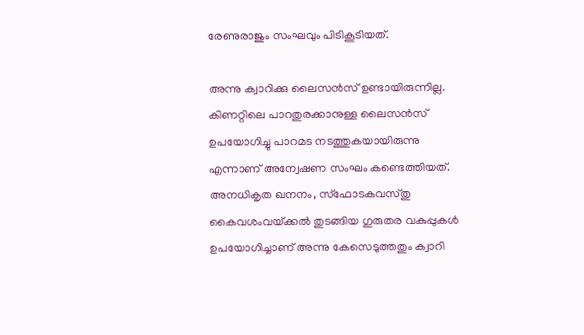രേണുരാജും സംഘവും പിടികൂടിയത്.

അന്നു ക്വാറിക്കു ലൈസന്‍സ് ഉണ്ടായിരുന്നില്ല. കിണറ്റിലെ പാറതുരക്കാനുള്ള ലൈസന്‍സ് ഉപയോഗിച്ചു പാറമട നടത്തുകയായിരുന്നു എന്നാണ് അന്വേഷണ സംഘം കണ്ടെത്തിയത്. അനധികൃത ഖനനം, സ്‌ഫോടകവസ്തു കൈവശംവയ്‌ക്കല്‍ തുടങ്ങിയ ഗുരുതര വകുപ്പുകള്‍ ഉപയോഗിച്ചാണ് അന്നു കേസെടുത്തതും ക്വാറി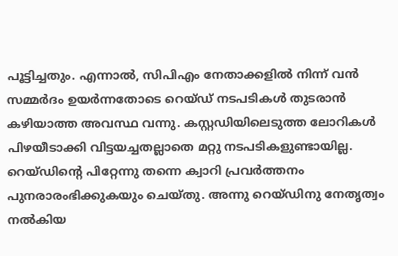പൂട്ടിച്ചതും. എന്നാല്‍, സിപിഎം നേതാക്കളില്‍ നിന്ന് വന്‍ സമ്മര്‍ദം ഉയര്‍ന്നതോടെ റെയ്ഡ് നടപടികള്‍ തുടരാന്‍ കഴിയാത്ത അവസ്ഥ വന്നു. കസ്റ്റഡിയിലെടുത്ത ലോറികള്‍ പിഴയീടാക്കി വിട്ടയച്ചതല്ലാതെ മറ്റു നടപടികളുണ്ടായില്ല. റെയ്ഡിന്റെ പിറ്റേന്നു തന്നെ ക്വാറി പ്രവര്‍ത്തനം പുനരാരംഭിക്കുകയും ചെയ്തു. അന്നു റെയ്ഡിനു നേതൃത്വം നല്‍കിയ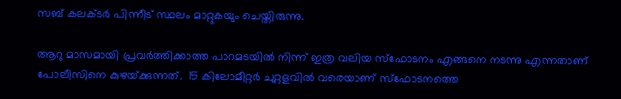സബ് കലക്ടര്‍ പിന്നീട് സ്ഥലം മാറ്റുകയും ചെയ്തിരുന്നു.

ആറു മാസമായി പ്രവര്‍ത്തിക്കാത്ത പാറമടയില്‍ നിന്ന് ഇത്ര വലിയ സ്‌ഫോടനം എങ്ങനെ നടന്നു എന്നതാണ് പോലീസിനെ കുഴയ്‌ക്കുന്നത്.  15 കിലോമീറ്റര്‍ ചുറ്റളവില്‍ വരെയാണ് സ്‌ഫോടനത്തെ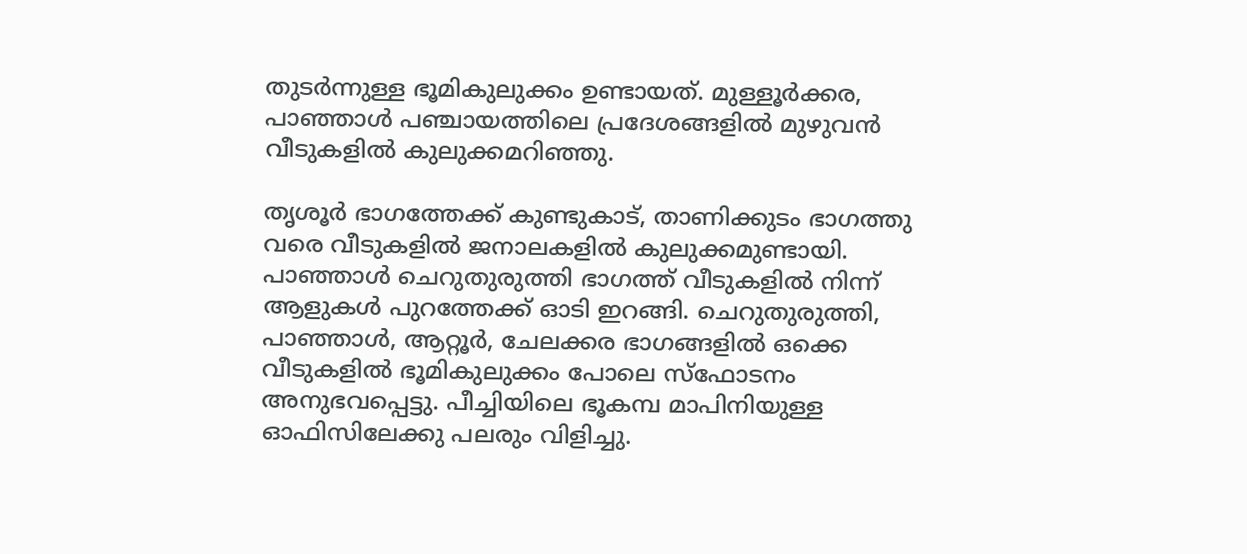തുടര്‍ന്നുള്ള ഭൂമികുലുക്കം ഉണ്ടായത്. മുള്ളൂര്‍ക്കര, പാഞ്ഞാള്‍ പഞ്ചായത്തിലെ പ്രദേശങ്ങളില്‍ മുഴുവന്‍ വീടുകളില്‍ കുലുക്കമറിഞ്ഞു.

തൃശൂര്‍ ഭാഗത്തേക്ക് കുണ്ടുകാട്, താണിക്കുടം ഭാഗത്തു വരെ വീടുകളില്‍ ജനാലകളില്‍ കുലുക്കമുണ്ടായി. പാഞ്ഞാള്‍ ചെറുതുരുത്തി ഭാഗത്ത് വീടുകളില്‍ നിന്ന് ആളുകള്‍ പുറത്തേക്ക് ഓടി ഇറങ്ങി. ചെറുതുരുത്തി, പാഞ്ഞാള്‍, ആറ്റൂര്‍, ചേലക്കര ഭാഗങ്ങളില്‍ ഒക്കെ വീടുകളില്‍ ഭൂമികുലുക്കം പോലെ സ്‌ഫോടനം അനുഭവപ്പെട്ടു. പീച്ചിയിലെ ഭൂകമ്പ മാപിനിയുള്ള ഓഫിസിലേക്കു പലരും വിളിച്ചു.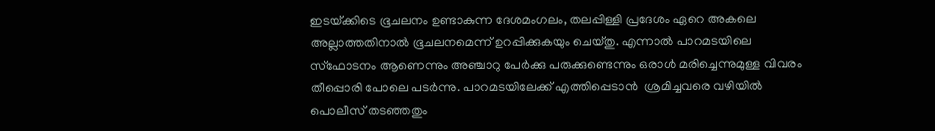ഇടയ്‌ക്കിടെ ഭൂചലനം ഉണ്ടാകുന്ന ദേശമംഗലം, തലപ്പിള്ളി പ്രദേശം ഏറെ അകലെ അല്ലാത്തതിനാല്‍ ഭൂചലനമെന്ന് ഉറപ്പിക്കുകയും ചെയ്തു. എന്നാല്‍ പാറമടയിലെ സ്‌ഫോടനം ആണെന്നും അഞ്ചാറു പേര്‍ക്കു പരുക്കുണ്ടെന്നും ഒരാള്‍ മരിച്ചെന്നുമുള്ള വിവരം തീപ്പൊരി പോലെ പടര്‍ന്നു. പാറമടയിലേക്ക് എത്തിപ്പെടാന്‍  ശ്രമിച്ചവരെ വഴിയില്‍ പൊലീസ് തടഞ്ഞതും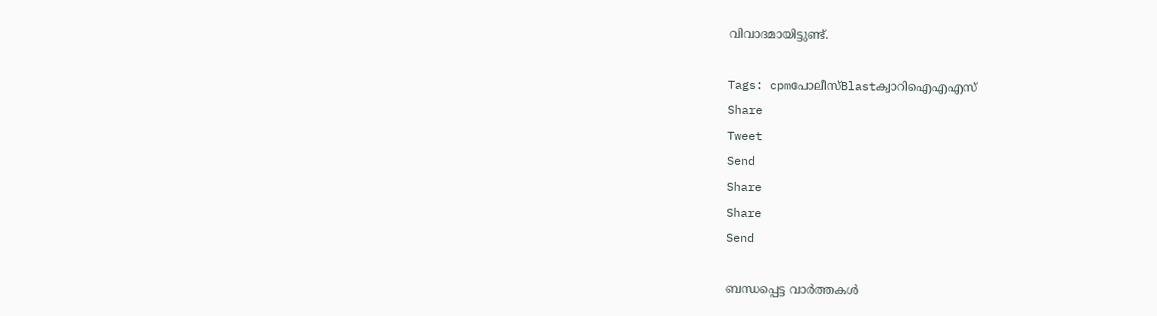വിവാദമായിട്ടുണ്ട്.

Tags: cpmപോലീസ്Blastക്വാറിഐഎഎസ്
Share
Tweet
Send
Share
Share
Send

ബന്ധപ്പെട്ട വാര്‍ത്തകള്‍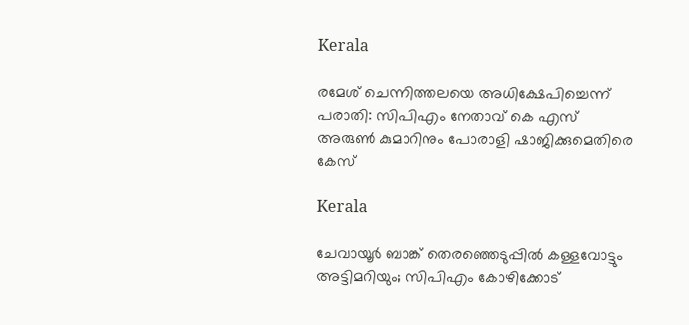Kerala

രമേശ് ചെന്നിത്തലയെ അധിക്ഷേപിച്ചെന്ന് പരാതി: സിപിഎം നേതാവ് കെ എസ് അരുണ്‍ കുമാറിനും പോരാളി ഷാജിക്കുമെതിരെ കേസ്

Kerala

ചേവായൂർ ബാങ്ക് തെരഞ്ഞെടുപ്പിൽ കള്ളവോട്ടും അട്ടിമറിയും; സിപിഎം കോഴിക്കോട്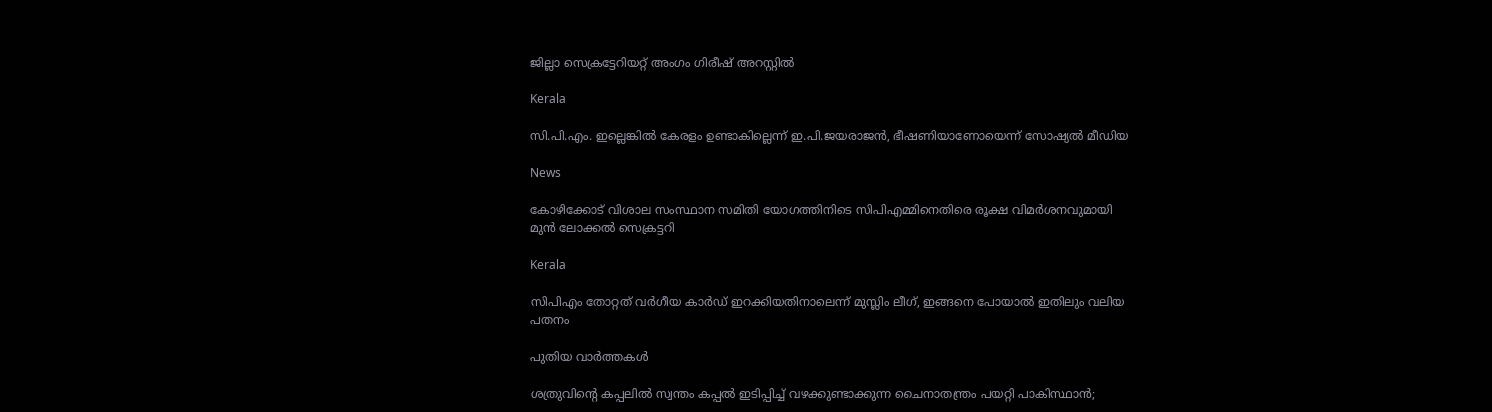ജില്ലാ സെക്രട്ടേറിയറ്റ് അംഗം ഗിരീഷ് അറസ്റ്റിൽ

Kerala

സി.പി.എം. ഇല്ലെങ്കില്‍ കേരളം ഉണ്ടാകില്ലെന്ന് ഇ.പി.ജയരാജന്‍, ഭീഷണിയാണോയെന്ന് സോഷ്യല്‍ മീഡിയ

News

കോഴിക്കോട് വിശാല സംസ്ഥാന സമിതി യോഗത്തിനിടെ സിപിഎമ്മിനെതിരെ രൂക്ഷ വിമര്‍ശനവുമായി മുന്‍ ലോക്കല്‍ സെക്രട്ടറി

Kerala

സിപിഎം തോറ്റത് വര്‍ഗീയ കാര്‍ഡ് ഇറക്കിയതിനാലെന്ന് മുസ്ലിം ലീഗ്, ഇങ്ങനെ പോയാല്‍ ഇതിലും വലിയ പതനം

പുതിയ വാര്‍ത്തകള്‍

ശത്രുവിന്റെ കപ്പലില്‍ സ്വന്തം കപ്പല്‍ ഇടിപ്പിച്ച് വഴക്കുണ്ടാക്കുന്ന ചൈനാതന്ത്രം പയറ്റി പാകിസ്ഥാന്‍;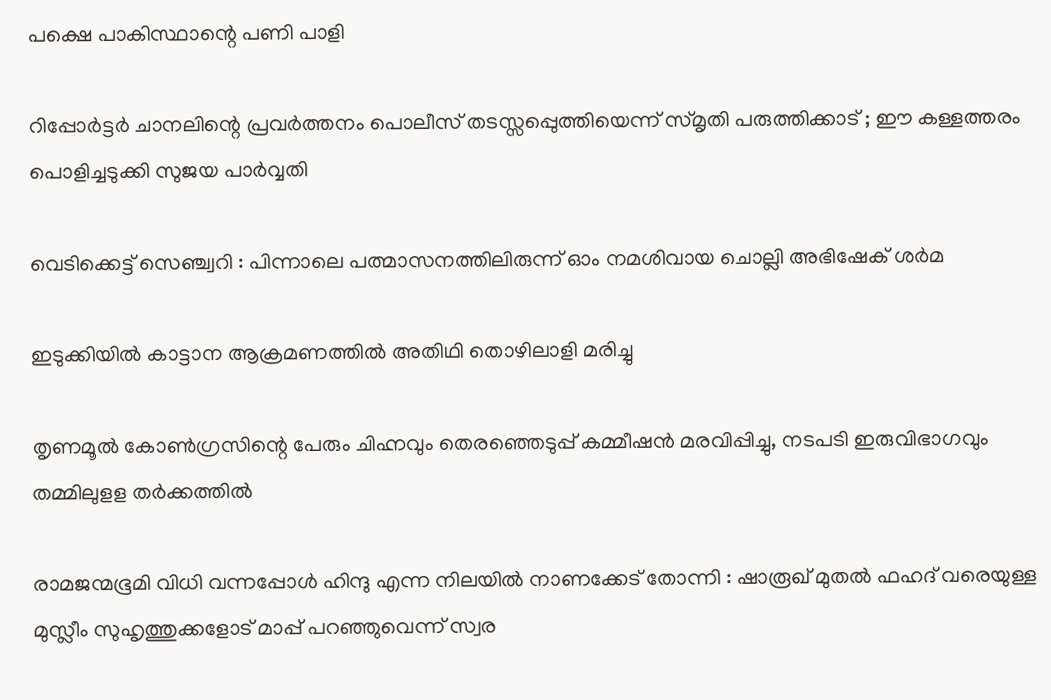പക്ഷെ പാകിസ്ഥാന്റെ പണി പാളി

റിപ്പോര്‍ട്ടര്‍ ചാനലിന്റെ പ്രവര്‍ത്തനം പൊലീസ് തടസ്സപ്പെുത്തിയെന്ന് സ്മൃതി പരുത്തിക്കാട് ; ഈ കള്ളത്തരം പൊളിച്ചടുക്കി സുജയ പാര്‍വ്വതി

വെടിക്കെട്ട് സെഞ്ച്വറി : പിന്നാലെ പത്മാസനത്തിലിരുന്ന് ഓം നമശിവായ ചൊല്ലി അഭിഷേക് ശര്‍മ

ഇടുക്കിയില്‍ കാട്ടാന ആക്രമണത്തില്‍ അതിഥി തൊഴിലാളി മരിച്ചു

തൃണമൂല്‍ കോണ്‍ഗ്രസിന്റെ പേരും ചിഹ്നവും തെരഞ്ഞെടുപ്പ് കമ്മീഷന്‍ മരവിപ്പിച്ചു, നടപടി ഇരുവിഭാഗവും തമ്മിലുളള തര്‍ക്കത്തില്‍

രാമജന്മഭൂമി വിധി വന്നപ്പോൾ ഹിന്ദു എന്ന നിലയിൽ നാണക്കേട് തോന്നി : ഷാരൂഖ് മുതൽ ഫഹദ് വരെയുള്ള മുസ്ലീം സുഹൃത്തുക്കളോട് മാപ്പ് പറഞ്ഞുവെന്ന് സ്വര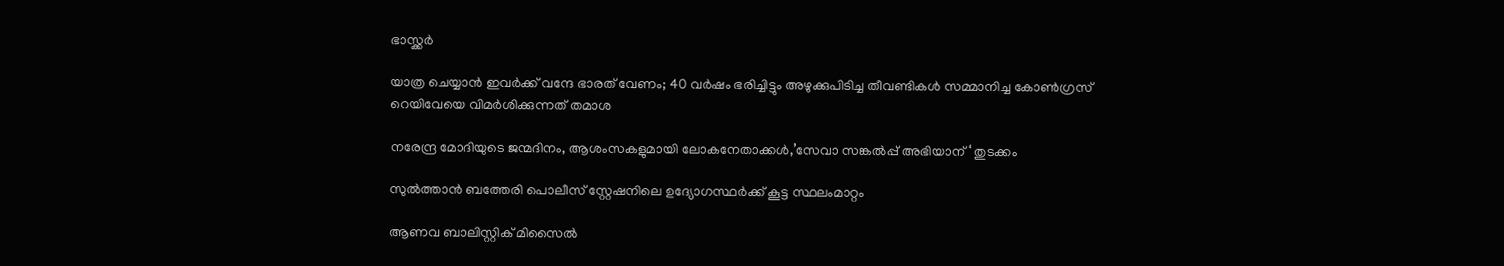ഭാസ്ക്കർ

യാത്ര ചെയ്യാന്‍ ഇവര്‍ക്ക് വന്ദേ ഭാരത് വേണം; 40 വര്‍ഷം ഭരിച്ചിട്ടും അഴുക്കുപിടിച്ച തീവണ്ടികള്‍ സമ്മാനിച്ച കോണ്‍ഗ്രസ് റെയിവേയെ വിമര്‍ശിക്കുന്നത് തമാശ

നരേന്ദ്ര മോദിയുടെ ജന്മദിനം, ആശംസകളുമായി ലോകനേതാക്കള്‍,’സേവാ സങ്കല്‍പ്പ് അഭിയാന് ‘ തുടക്കം

സുല്‍ത്താന്‍ ബത്തേരി പൊലീസ് സ്റ്റേഷനിലെ ഉദ്യോഗസ്ഥര്‍ക്ക് കൂട്ട സ്ഥലംമാറ്റം

ആണവ ബാലിസ്റ്റിക് മിസൈല്‍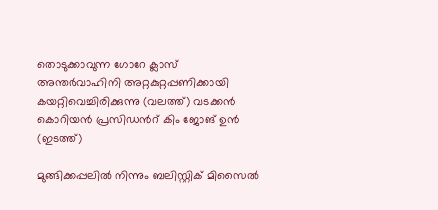തൊടുക്കാവുന്ന ഗോറേ ക്ലാസ് അന്തര്‍വാഹിനി അറ്റകുറ്റപ്പണിക്കായി കയറ്റിവെച്ചിരിക്കുന്നു (വലത്ത്) വടക്കന്‍ കൊറിയന്‍ പ്രസിഡന്‍റ് കിം ജോങ് ഉന്‍ (ഇടത്ത്)

മുങ്ങിക്കപ്പലില്‍ നിന്നും ബലിസ്റ്റിക് മിസൈല്‍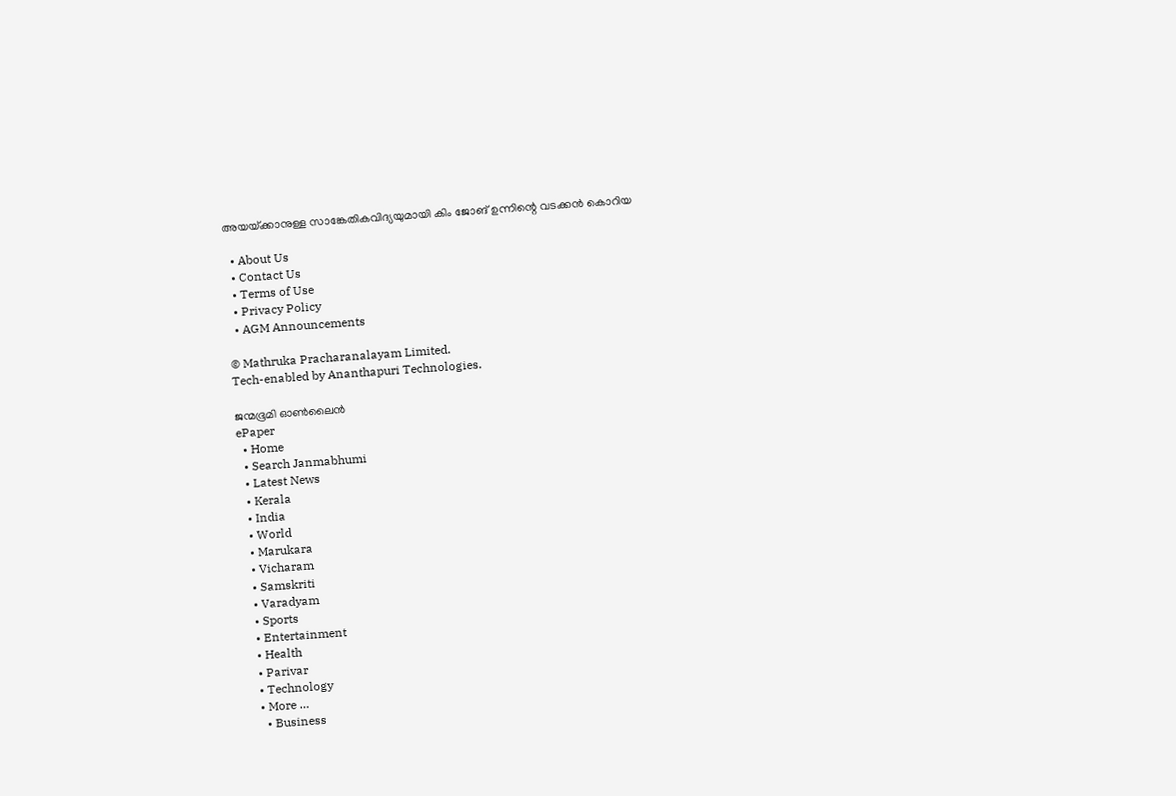അയയ്‌ക്കാനുള്ള സാങ്കേതികവിദ്യയുമായി കിം ജോങ് ഉന്നിന്റെ വടക്കന്‍ കൊറിയ

  • About Us
  • Contact Us
  • Terms of Use
  • Privacy Policy
  • AGM Announcements

© Mathruka Pracharanalayam Limited.
Tech-enabled by Ananthapuri Technologies.

ജന്മഭൂമി ഓണ്‍ലൈന്‍
ePaper
  • Home
  • Search Janmabhumi
  • Latest News
  • Kerala
  • India
  • World
  • Marukara
  • Vicharam
  • Samskriti
  • Varadyam
  • Sports
  • Entertainment
  • Health
  • Parivar
  • Technology
  • More …
    • Business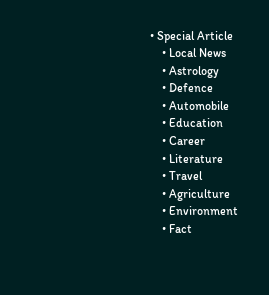• Special Article
    • Local News
    • Astrology
    • Defence
    • Automobile
    • Education
    • Career
    • Literature
    • Travel
    • Agriculture
    • Environment
    • Fact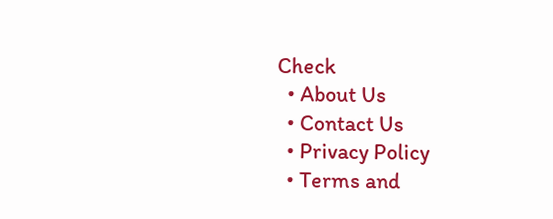Check
  • About Us
  • Contact Us
  • Privacy Policy
  • Terms and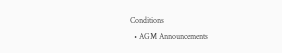Conditions
  • AGM Announcements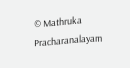© Mathruka Pracharanalayam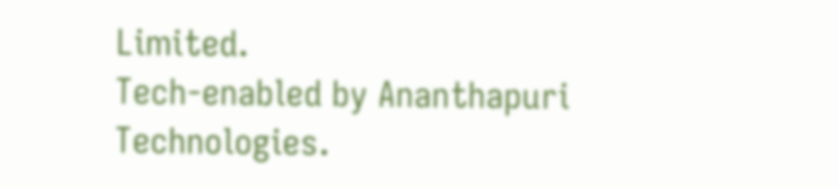Limited.
Tech-enabled by Ananthapuri Technologies.